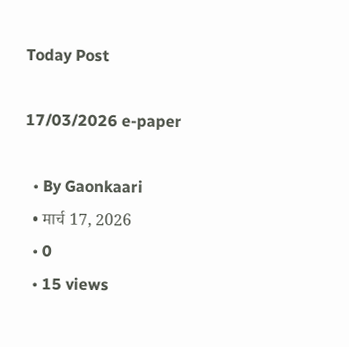Today Post

17/03/2026 e-paper

  • By Gaonkaari
  • मार्च 17, 2026
  • 0
  • 15 views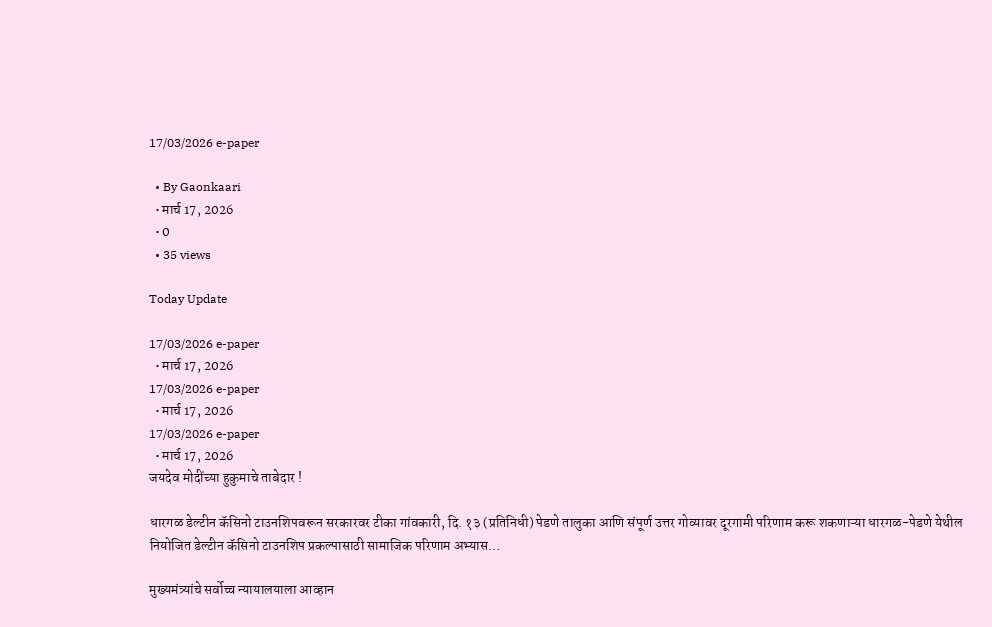17/03/2026 e-paper

  • By Gaonkaari
  • मार्च 17, 2026
  • 0
  • 35 views

Today Update

17/03/2026 e-paper
  • मार्च 17, 2026
17/03/2026 e-paper
  • मार्च 17, 2026
17/03/2026 e-paper
  • मार्च 17, 2026
जयदेव मोदींच्या हुकुमाचे ताबेदार !

धारगळ डेल्टीन कॅसिनो टाउनशिपवरून सरकारवर टीका गांवकारी, दि. १३ (प्रतिनिधी) पेडणे तालुका आणि संपूर्ण उत्तर गोव्यावर दूरगामी परिणाम करू शकणाऱ्या धारगळ-पेडणे येथील नियोजित डेल्टीन कॅसिनो टाउनशिप प्रकल्पासाठी सामाजिक परिणाम अभ्यास…

मुख्यमंत्र्यांचे सर्वोच्च न्यायालयाला आव्हान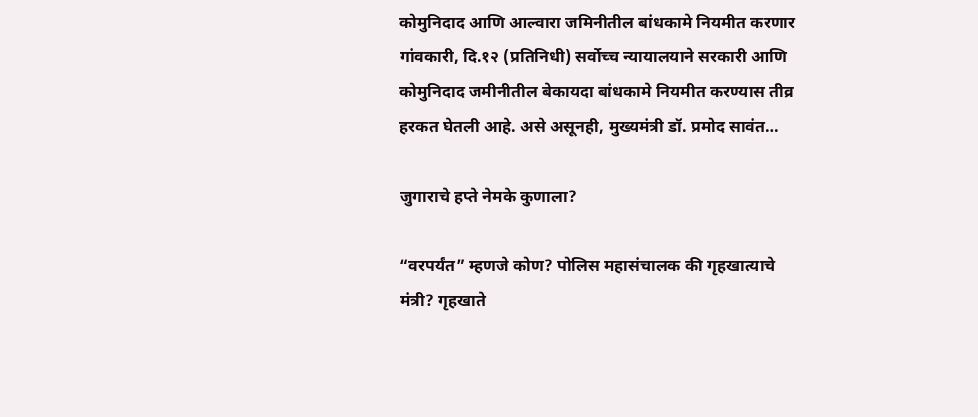कोमुनिदाद आणि आल्वारा जमिनीतील बांधकामे नियमीत करणार गांवकारी, दि.१२ (प्रतिनिधी) सर्वोच्च न्यायालयाने सरकारी आणि कोमुनिदाद जमीनीतील बेकायदा बांधकामे नियमीत करण्यास तीव्र हरकत घेतली आहे. असे असूनही, मुख्यमंत्री डॉ. प्रमोद सावंत…

जुगाराचे हप्ते नेमके कुणाला?

“वरपर्यंत” म्हणजे कोण? पोलिस महासंचालक की गृहखात्याचे मंत्री? गृहखाते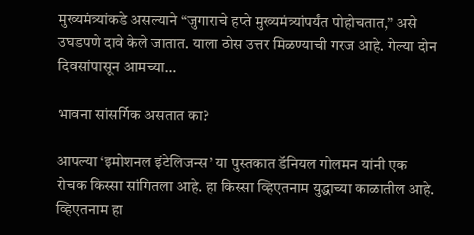मुख्यमंत्र्यांकडे असल्याने “जुगाराचे हप्ते मुख्यमंत्र्यांपर्यंत पोहोचतात,” असे उघडपणे दावे केले जातात. याला ठोस उत्तर मिळण्याची गरज आहे. गेल्या दोन दिवसांपासून आमच्या…

भावना सांसर्गिक असतात का?

आपल्या ‘इमोशनल इंटेलिजन्स’ या पुस्तकात डॅनियल गोलमन यांनी एक रोचक किस्सा सांगितला आहे. हा किस्सा व्हिएतनाम युद्धाच्या काळातील आहे. व्हिएतनाम हा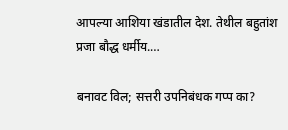आपल्या आशिया खंडातील देश. तेथील बहुतांश प्रजा बौद्ध धर्मीय.…

बनावट विल; सत्तरी उपनिबंधक गप्प का?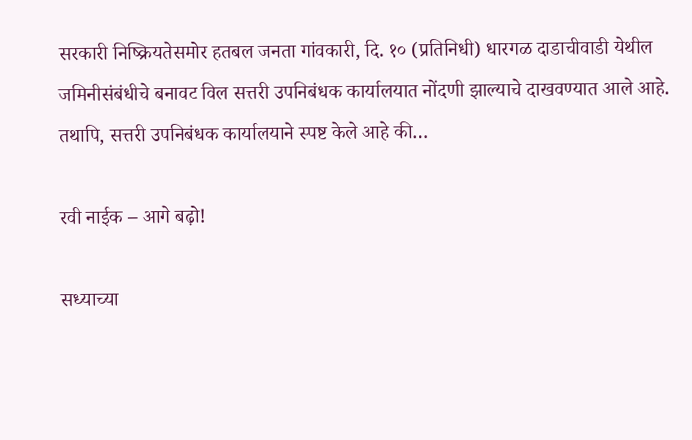सरकारी निष्क्रियतेसमोर हतबल जनता गांवकारी, दि. १० (प्रतिनिधी) धारगळ दाडाचीवाडी येथील जमिनीसंबंधीचे बनावट विल सत्तरी उपनिबंधक कार्यालयात नोंदणी झाल्याचे दाखवण्यात आले आहे. तथापि, सत्तरी उपनिबंधक कार्यालयाने स्पष्ट केले आहे की…

रवी नाईक – आगे बढ़ो!

सध्याच्या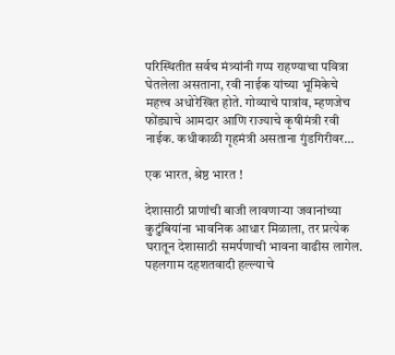परिस्थितीत सर्वच मंत्र्यांनी गप्प राहण्याचा पवित्रा घेतलेला असताना, रवी नाईक यांच्या भूमिकेचे महत्त्व अधोरेखित होते. गोव्याचे पात्रांव, म्हणजेच फोंड्याचे आमदार आणि राज्याचे कृषीमंत्री रवी नाईक. कधीकाळी गृहमंत्री असताना गुंडगिरीवर…

एक भारत, श्रेष्ठ भारत !

देशासाठी प्राणांची बाजी लावणाऱ्या जवानांच्या कुटुंबियांना भावनिक आधार मिळाला, तर प्रत्येक घरातून देशासाठी समर्पणाची भावना वाढीस लागेल. पहलगाम दहशतवादी हल्ल्याचे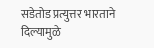सडेतोड प्रत्युत्तर भारताने दिल्यामुळे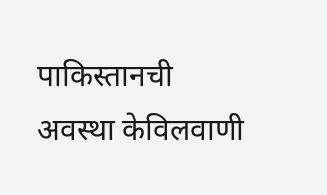पाकिस्तानची अवस्था केविलवाणी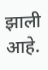झाली आहे.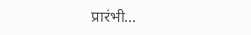प्रारंभी…